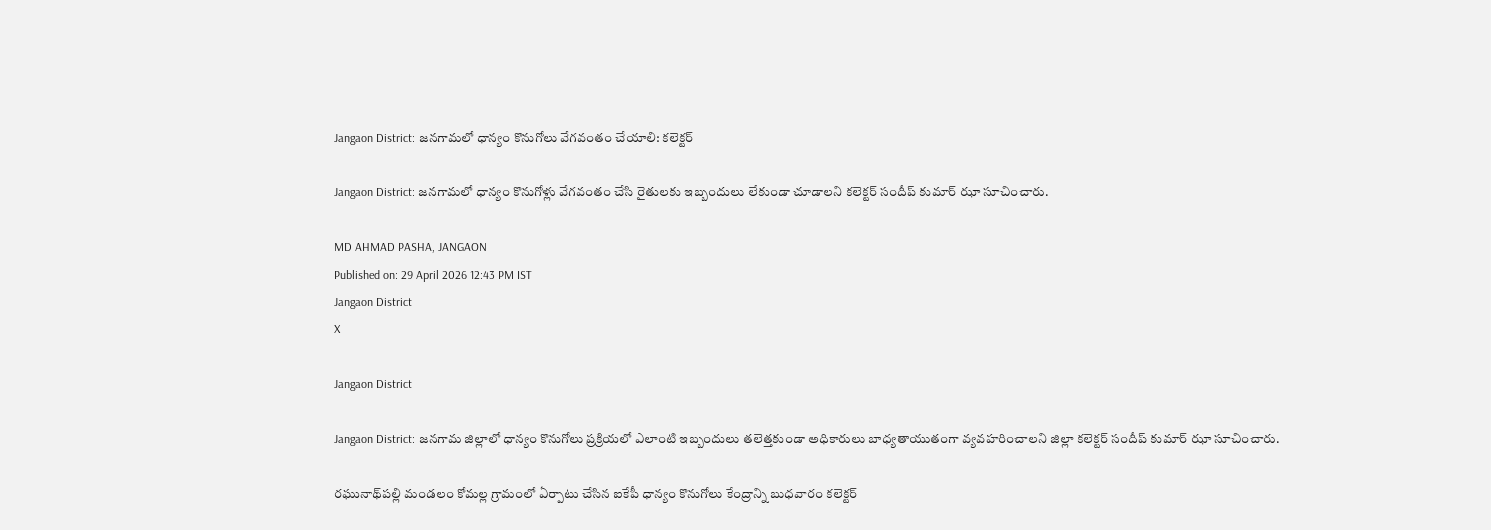Jangaon District: జనగామలో ధాన్యం కొనుగోలు వేగవంతం చేయాలి: కలెక్టర్

Jangaon District: జనగామలో ధాన్యం కొనుగోళ్లు వేగవంతం చేసి రైతులకు ఇబ్బందులు లేకుండా చూడాలని కలెక్టర్ సందీప్ కుమార్ ఝా సూచించారు.

MD AHMAD PASHA, JANGAON
Published on: 29 April 2026 12:43 PM IST
Jangaon District
X

Jangaon District

Jangaon District: జనగామ జిల్లాలో ధాన్యం కొనుగోలు ప్రక్రియలో ఎలాంటి ఇబ్బందులు తలెత్తకుండా అధికారులు బాధ్యతాయుతంగా వ్యవహరించాలని జిల్లా కలెక్టర్ సందీప్ కుమార్ ఝా సూచించారు.

రఘునాథ్‌పల్లి మండలం కోమల్ల గ్రామంలో ఏర్పాటు చేసిన ఐకేపీ ధాన్యం కొనుగోలు కేంద్రాన్ని బుధవారం కలెక్టర్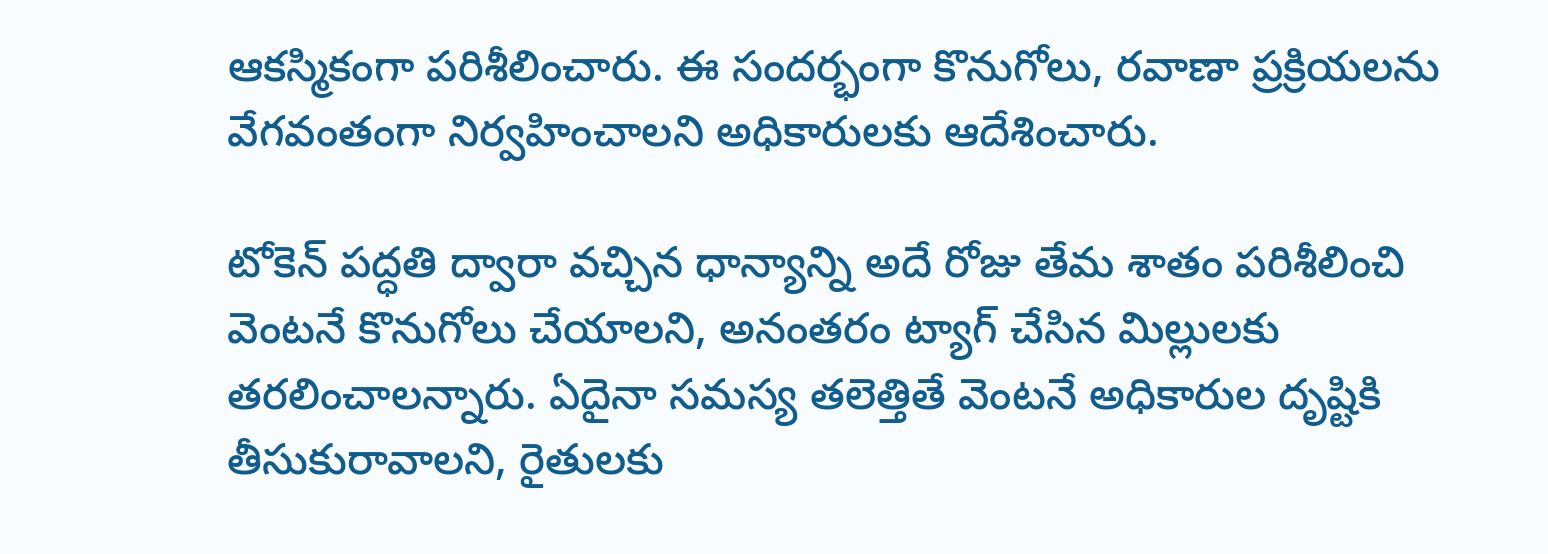ఆకస్మికంగా పరిశీలించారు. ఈ సందర్భంగా కొనుగోలు, రవాణా ప్రక్రియలను వేగవంతంగా నిర్వహించాలని అధికారులకు ఆదేశించారు.

టోకెన్ పద్ధతి ద్వారా వచ్చిన ధాన్యాన్ని అదే రోజు తేమ శాతం పరిశీలించి వెంటనే కొనుగోలు చేయాలని, అనంతరం ట్యాగ్ చేసిన మిల్లులకు తరలించాలన్నారు. ఏదైనా సమస్య తలెత్తితే వెంటనే అధికారుల దృష్టికి తీసుకురావాలని, రైతులకు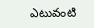ఎటువంటి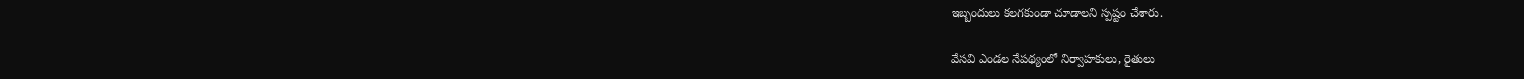ఇబ్బందులు కలగకుండా చూడాలని స్పష్టం చేశారు.

వేసవి ఎండల నేపథ్యంలో నిర్వాహకులు, రైతులు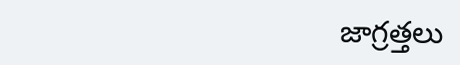జాగ్రత్తలు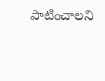పాటించాలని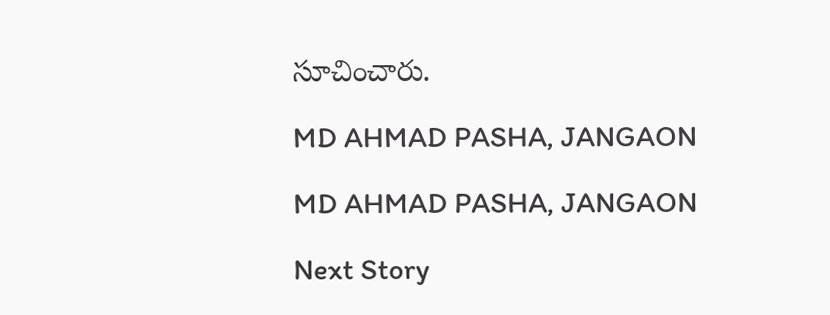సూచించారు.

MD AHMAD PASHA, JANGAON

MD AHMAD PASHA, JANGAON

Next Story